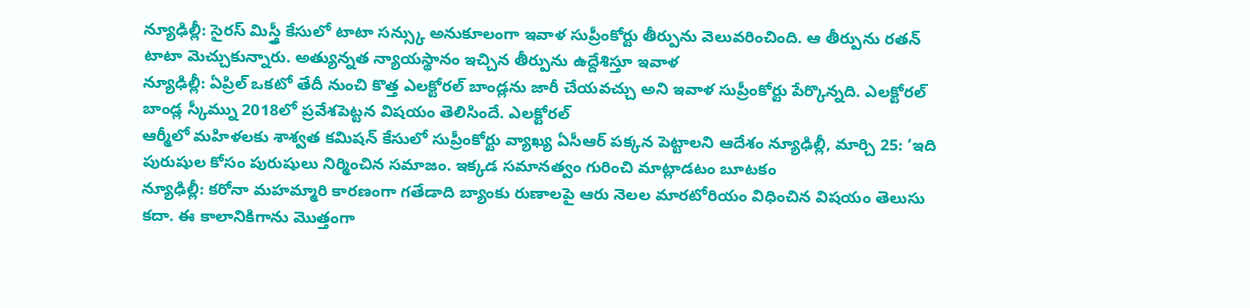న్యూఢిల్లీ: సైరస్ మిస్త్రీ కేసులో టాటా సన్స్కు అనుకూలంగా ఇవాళ సుప్రీంకోర్టు తీర్పును వెలువరించింది. ఆ తీర్పును రతన్ టాటా మెచ్చుకున్నారు. అత్యున్నత న్యాయస్థానం ఇచ్చిన తీర్పును ఉద్దేశిస్తూ ఇవాళ
న్యూఢిల్లీ: ఏప్రిల్ ఒకటో తేదీ నుంచి కొత్త ఎలక్టోరల్ బాండ్లను జారీ చేయవచ్చు అని ఇవాళ సుప్రీంకోర్టు పేర్కొన్నది. ఎలక్టోరల్ బాండ్ల స్కీమ్ను 2018లో ప్రవేశపెట్టన విషయం తెలిసిందే. ఎలక్టోరల్
ఆర్మీలో మహిళలకు శాశ్వత కమిషన్ కేసులో సుప్రీంకోర్టు వ్యాఖ్య ఏసీఆర్ పక్కన పెట్టాలని ఆదేశం న్యూఢిల్లీ, మార్చి 25: ‘ఇది పురుషుల కోసం పురుషులు నిర్మించిన సమాజం. ఇక్కడ సమానత్వం గురించి మాట్లాడటం బూటకం
న్యూఢిల్లీ: కరోనా మహమ్మారి కారణంగా గతేడాది బ్యాంకు రుణాలపై ఆరు నెలల మారటోరియం విధించిన విషయం తెలుసు కదా. ఈ కాలానికిగాను మొత్తంగా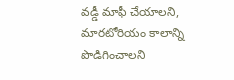వడ్డీ మాఫీ చేయాలని, మారటోరియం కాలాన్ని పొడిగించాలని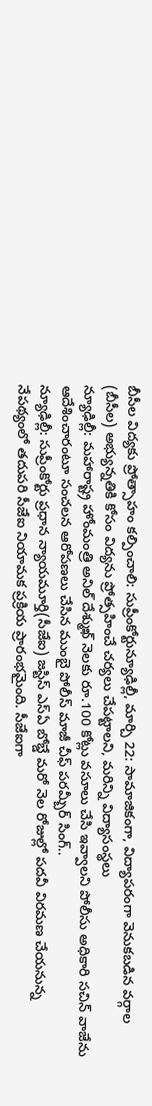బీసీల విద్యకు ప్రోత్సాహం కల్పించాలి: సుప్రీంకోర్టున్యూఢిల్లీ, మార్చి 22: సామాజికంగా, విద్యాపరంగా వెనుకబడిన వర్గాల (బీసీల) అభ్యున్నతికి కోసం విద్యను ప్రోత్సహించే చర్యలు చేపట్టాలని, మరిన్ని విద్యాసంస్థలు
న్యూఢిల్లీ: మహారాష్ట్ర హోంమంత్రి అనిల్ దేశ్ముఖ్ నెలకు రూ.100 కోట్లు వసూలు చేసి ఇవ్వాలని పోలీసు అధికారి సచిన్ వాజేను ఆదేశించారంటూ సంచలన ఆరోపణలు చేసిన ముంబై పోలీస్ మాజీ చీఫ్ పరమ్బీర్ సింగ్..
న్యూఢిల్లీ: సుప్రీంకోర్టు ప్రధాన న్యాయమూర్తి(సీజేఐ) జస్టిస్ ఎస్ఏ బోబ్డే మరో నెల రోజుల్లో పదవీ విరమణ చేయనున్న నేపథ్యంలో తదుపరి సీజేఐ నియామక ప్రక్రియ ప్రారంభమైంది. సీజేఐగా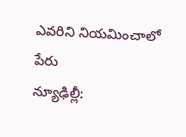ఎవరిని నియమించాలో పేరు
న్యూఢిల్లీ: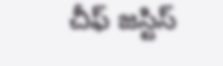చీఫ్ జస్టిస్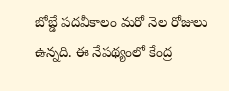బోబ్డే పదవీకాలం మరో నెల రోజులు ఉన్నది. ఈ నేపథ్యంలో కేంద్ర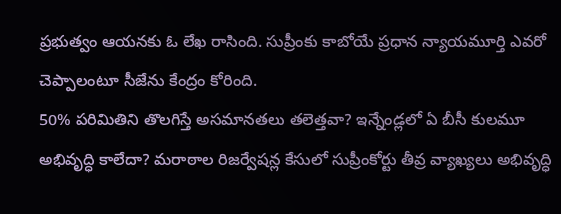ప్రభుత్వం ఆయనకు ఓ లేఖ రాసింది. సుప్రీంకు కాబోయే ప్రధాన న్యాయమూర్తి ఎవరో చెప్పాలంటూ సీజేను కేంద్రం కోరింది.
50% పరిమితిని తొలగిస్తే అసమానతలు తలెత్తవా? ఇన్నేండ్లలో ఏ బీసీ కులమూ అభివృద్ధి కాలేదా? మరాఠాల రిజర్వేషన్ల కేసులో సుప్రీంకోర్టు తీవ్ర వ్యాఖ్యలు అభివృద్ధి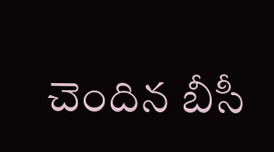చెందిన బీసీ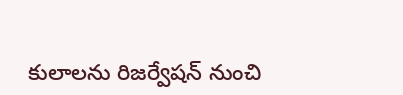కులాలను రిజర్వేషన్ నుంచి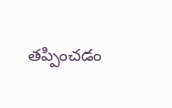తప్పించడం